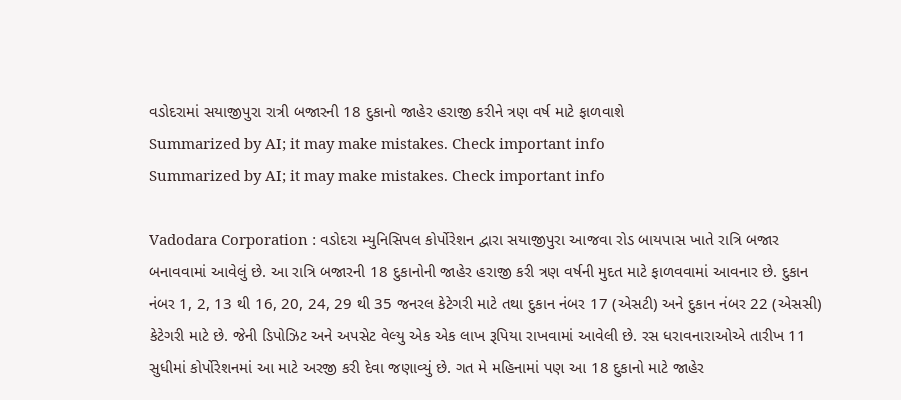વડોદરામાં સયાજીપુરા રાત્રી બજારની 18 દુકાનો જાહેર હરાજી કરીને ત્રણ વર્ષ માટે ફાળવાશે
Summarized by AI; it may make mistakes. Check important info
Summarized by AI; it may make mistakes. Check important info

Vadodara Corporation : વડોદરા મ્યુનિસિપલ કોર્પોરેશન દ્વારા સયાજીપુરા આજવા રોડ બાયપાસ ખાતે રાત્રિ બજાર બનાવવામાં આવેલું છે. આ રાત્રિ બજારની 18 દુકાનોની જાહેર હરાજી કરી ત્રણ વર્ષની મુદત માટે ફાળવવામાં આવનાર છે. દુકાન નંબર 1, 2, 13 થી 16, 20, 24, 29 થી 35 જનરલ કેટેગરી માટે તથા દુકાન નંબર 17 (એસટી) અને દુકાન નંબર 22 (એસસી) કેટેગરી માટે છે. જેની ડિપોઝિટ અને અપસેટ વેલ્યુ એક એક લાખ રૂપિયા રાખવામાં આવેલી છે. રસ ધરાવનારાઓએ તારીખ 11 સુધીમાં કોર્પોરેશનમાં આ માટે અરજી કરી દેવા જણાવ્યું છે. ગત મે મહિનામાં પણ આ 18 દુકાનો માટે જાહેર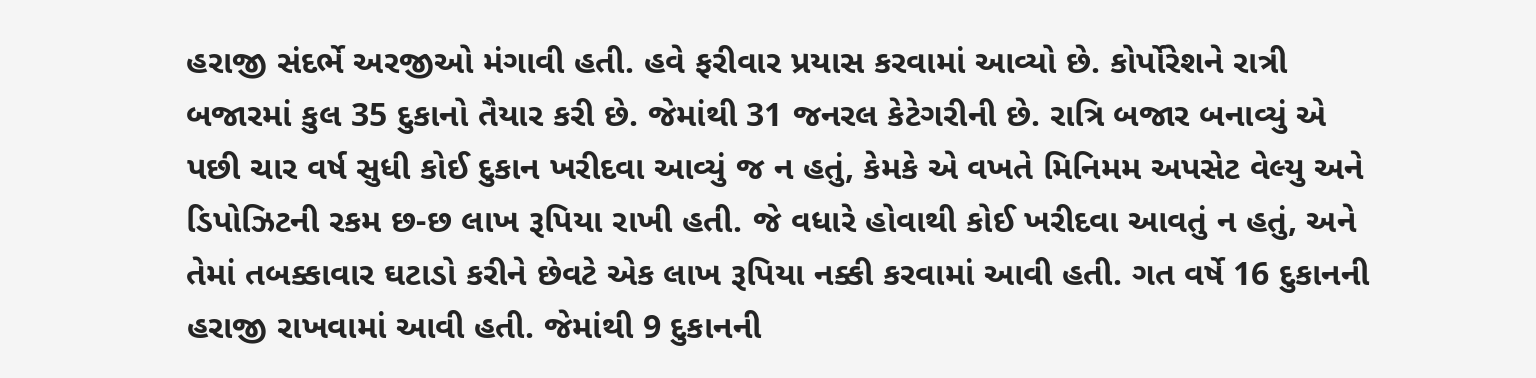હરાજી સંદર્ભે અરજીઓ મંગાવી હતી. હવે ફરીવાર પ્રયાસ કરવામાં આવ્યો છે. કોર્પોરેશને રાત્રી બજારમાં કુલ 35 દુકાનો તૈયાર કરી છે. જેમાંથી 31 જનરલ કેટેગરીની છે. રાત્રિ બજાર બનાવ્યું એ પછી ચાર વર્ષ સુધી કોઈ દુકાન ખરીદવા આવ્યું જ ન હતું, કેમકે એ વખતે મિનિમમ અપસેટ વેલ્યુ અને ડિપોઝિટની રકમ છ-છ લાખ રૂપિયા રાખી હતી. જે વધારે હોવાથી કોઈ ખરીદવા આવતું ન હતું, અને તેમાં તબક્કાવાર ઘટાડો કરીને છેવટે એક લાખ રૂપિયા નક્કી કરવામાં આવી હતી. ગત વર્ષે 16 દુકાનની હરાજી રાખવામાં આવી હતી. જેમાંથી 9 દુકાનની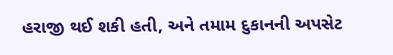હરાજી થઈ શકી હતી, અને તમામ દુકાનની અપસેટ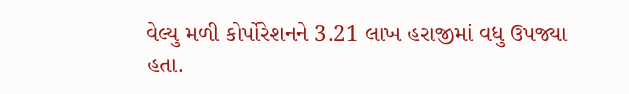વેલ્યુ મળી કોર્પોરેશનને 3.21 લાખ હરાજીમાં વધુ ઉપજ્યા હતા.